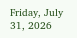Friday, July 31, 2026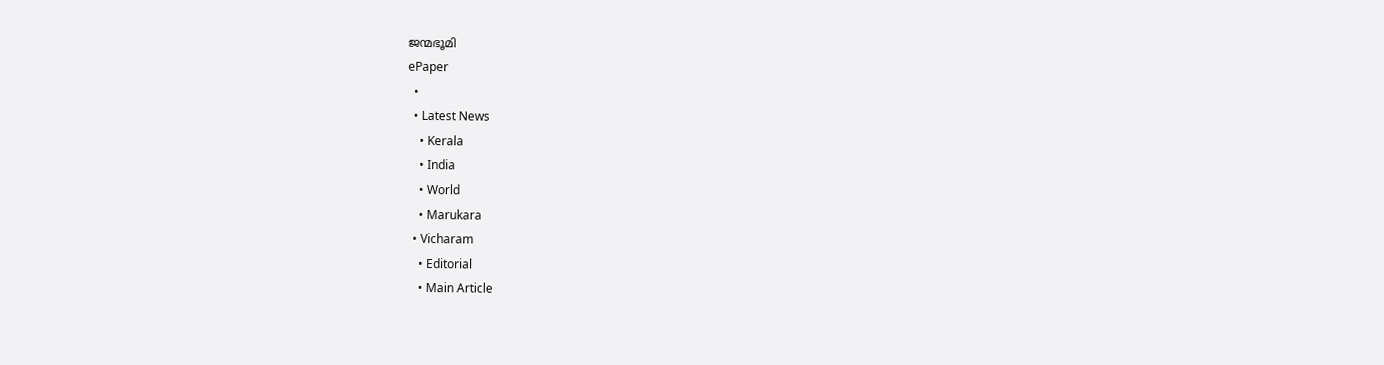ജന്മഭൂമി
ePaper
  •
  • Latest News
    • Kerala
    • India
    • World
    • Marukara
  • Vicharam
    • Editorial
    • Main Article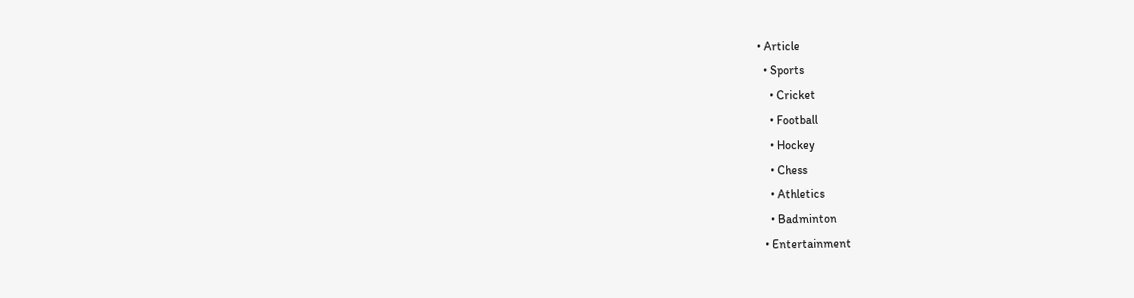• Article
  • Sports
    • Cricket
    • Football
    • Hockey
    • Chess
    • Athletics
    • Badminton
  • Entertainment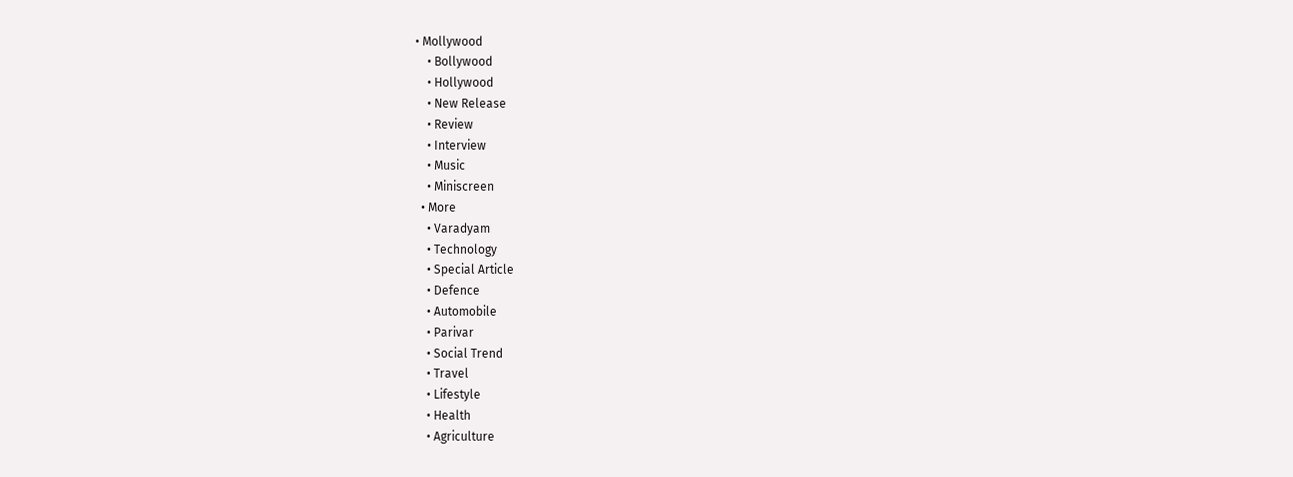• Mollywood
    • Bollywood
    • Hollywood
    • New Release
    • Review
    • Interview
    • Music
    • Miniscreen
  • More
    • Varadyam
    • Technology
    • Special Article
    • Defence
    • Automobile
    • Parivar
    • Social Trend
    • Travel
    • Lifestyle
    • Health
    • Agriculture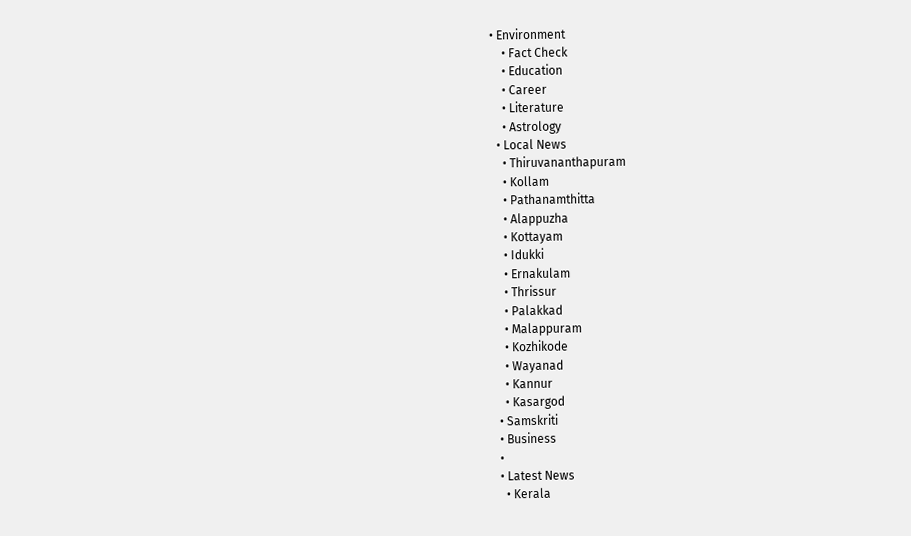• Environment
    • Fact Check
    • Education
    • Career
    • Literature
    • Astrology
  • Local News
    • Thiruvananthapuram
    • Kollam
    • Pathanamthitta
    • Alappuzha
    • Kottayam
    • Idukki
    • Ernakulam
    • Thrissur
    • Palakkad
    • Malappuram
    • Kozhikode
    • Wayanad
    • Kannur
    • Kasargod
  • Samskriti
  • Business
  •
  • Latest News
    • Kerala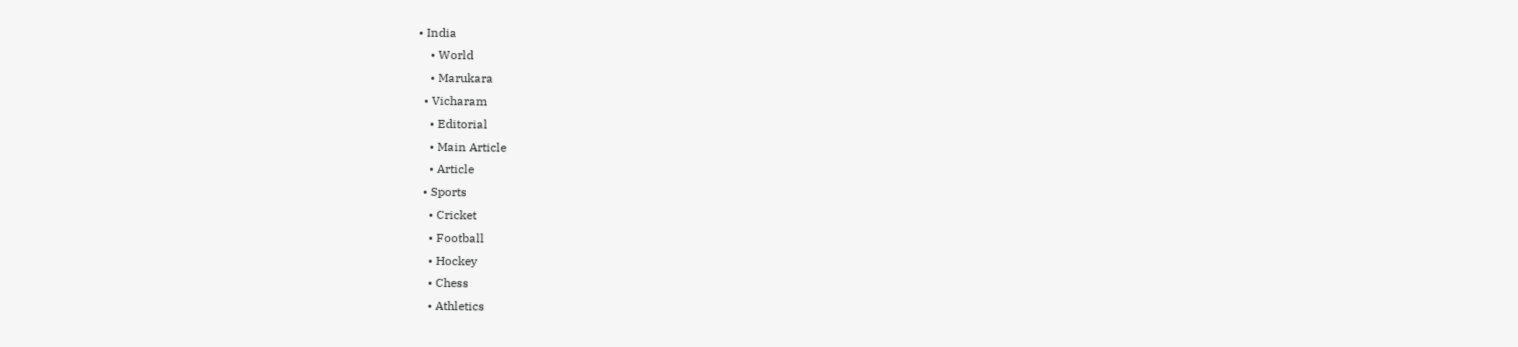• India
    • World
    • Marukara
  • Vicharam
    • Editorial
    • Main Article
    • Article
  • Sports
    • Cricket
    • Football
    • Hockey
    • Chess
    • Athletics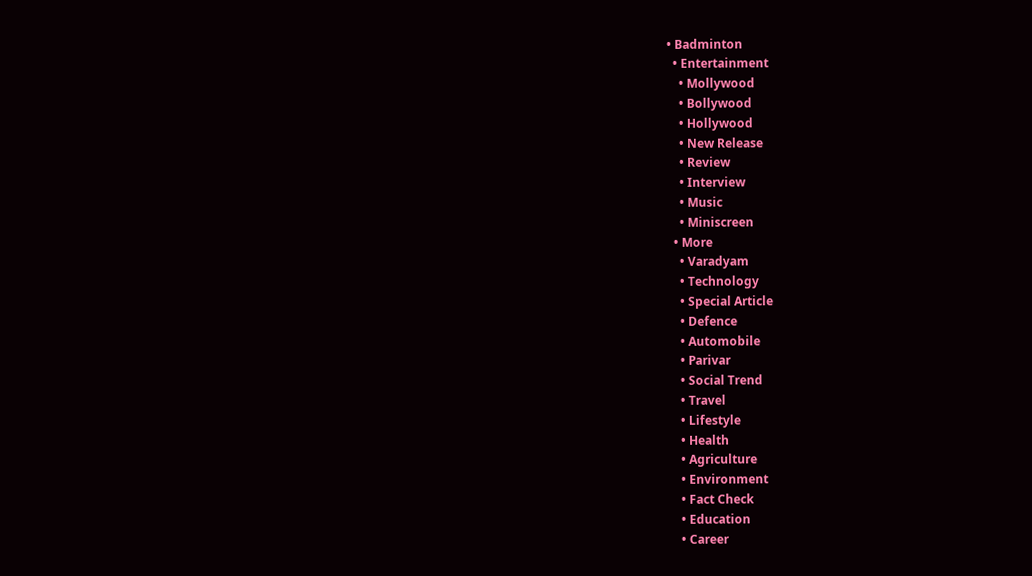• Badminton
  • Entertainment
    • Mollywood
    • Bollywood
    • Hollywood
    • New Release
    • Review
    • Interview
    • Music
    • Miniscreen
  • More
    • Varadyam
    • Technology
    • Special Article
    • Defence
    • Automobile
    • Parivar
    • Social Trend
    • Travel
    • Lifestyle
    • Health
    • Agriculture
    • Environment
    • Fact Check
    • Education
    • Career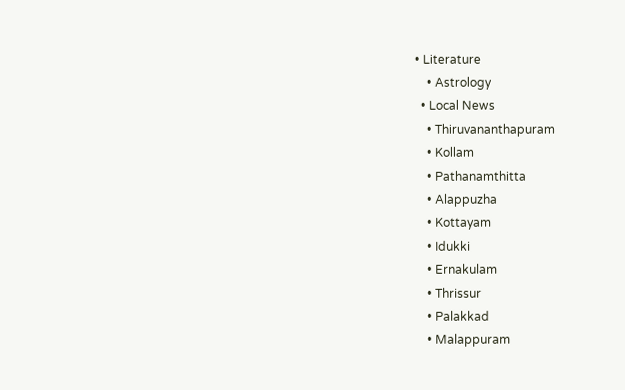• Literature
    • Astrology
  • Local News
    • Thiruvananthapuram
    • Kollam
    • Pathanamthitta
    • Alappuzha
    • Kottayam
    • Idukki
    • Ernakulam
    • Thrissur
    • Palakkad
    • Malappuram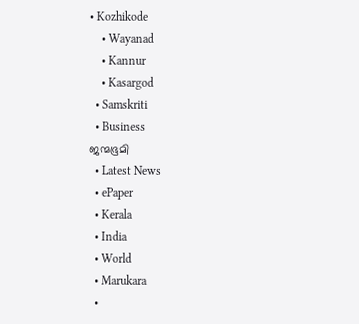• Kozhikode
    • Wayanad
    • Kannur
    • Kasargod
  • Samskriti
  • Business
ജന്മഭൂമി
  • Latest News
  • ePaper
  • Kerala
  • India
  • World
  • Marukara
  •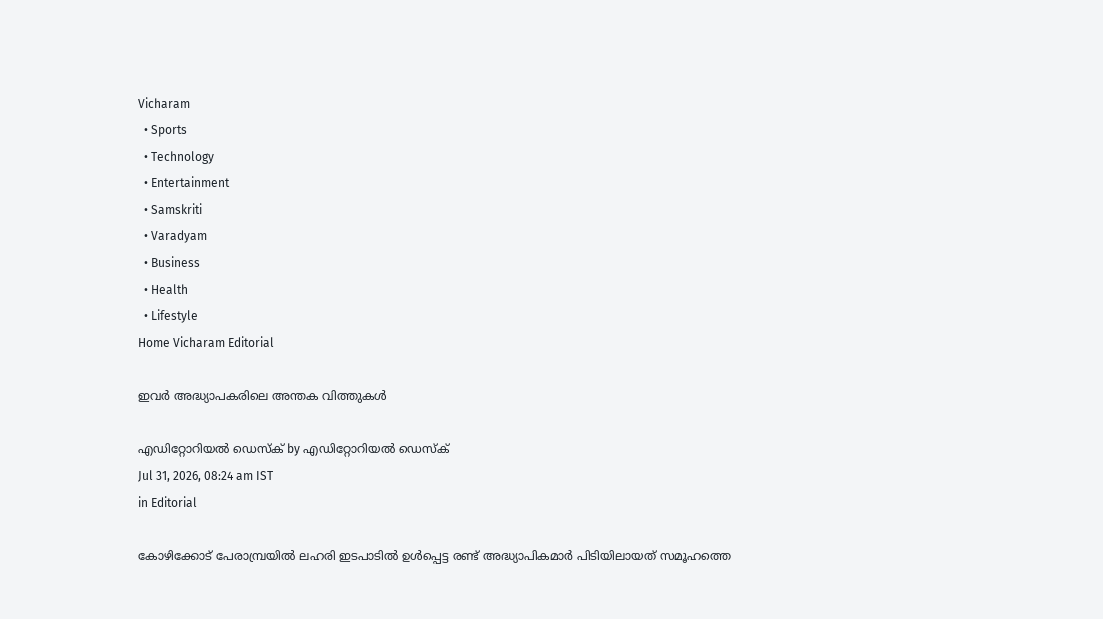Vicharam
  • Sports
  • Technology
  • Entertainment
  • Samskriti
  • Varadyam
  • Business
  • Health
  • Lifestyle
Home Vicharam Editorial

ഇവര്‍ അദ്ധ്യാപകരിലെ അന്തക വിത്തുകള്‍

എഡിറ്റോറിയൽ ഡെസ്ക് by എഡിറ്റോറിയൽ ഡെസ്ക്
Jul 31, 2026, 08:24 am IST
in Editorial

കോഴിക്കോട് പേരാമ്പ്രയില്‍ ലഹരി ഇടപാടില്‍ ഉള്‍പ്പെട്ട രണ്ട് അദ്ധ്യാപികമാര്‍ പിടിയിലായത് സമൂഹത്തെ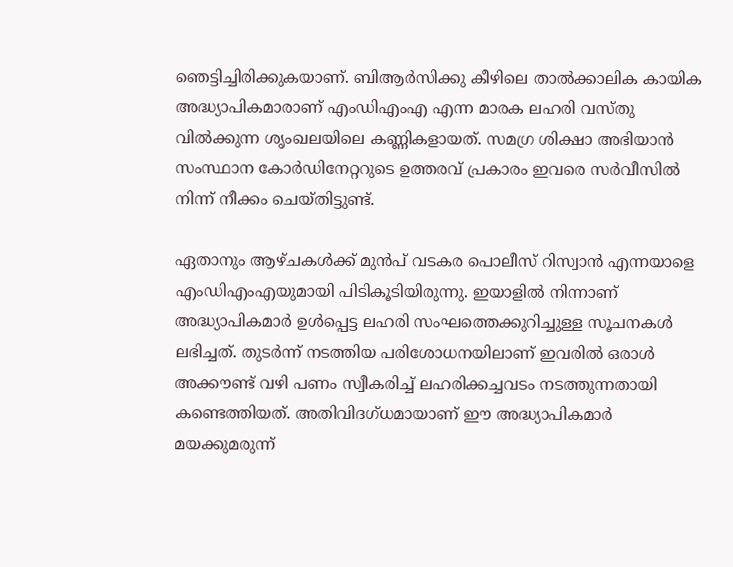ഞെട്ടിച്ചിരിക്കുകയാണ്. ബിആര്‍സിക്കു കീഴിലെ താല്‍ക്കാലിക കായിക അദ്ധ്യാപികമാരാണ് എംഡിഎംഎ എന്ന മാരക ലഹരി വസ്തു വില്‍ക്കുന്ന ശൃംഖലയിലെ കണ്ണികളായത്. സമഗ്ര ശിക്ഷാ അഭിയാന്‍ സംസ്ഥാന കോര്‍ഡിനേറ്ററുടെ ഉത്തരവ് പ്രകാരം ഇവരെ സര്‍വീസില്‍ നിന്ന് നീക്കം ചെയ്തിട്ടുണ്ട്.

ഏതാനും ആഴ്ചകള്‍ക്ക് മുന്‍പ് വടകര പൊലീസ് റിസ്വാന്‍ എന്നയാളെ എംഡിഎംഎയുമായി പിടികൂടിയിരുന്നു. ഇയാളില്‍ നിന്നാണ് അദ്ധ്യാപികമാര്‍ ഉള്‍പ്പെട്ട ലഹരി സംഘത്തെക്കുറിച്ചുള്ള സൂചനകള്‍ ലഭിച്ചത്. തുടര്‍ന്ന് നടത്തിയ പരിശോധനയിലാണ് ഇവരില്‍ ഒരാള്‍ അക്കൗണ്ട് വഴി പണം സ്വീകരിച്ച് ലഹരിക്കച്ചവടം നടത്തുന്നതായി കണ്ടെത്തിയത്. അതിവിദഗ്ധമായാണ് ഈ അദ്ധ്യാപികമാര്‍ മയക്കുമരുന്ന്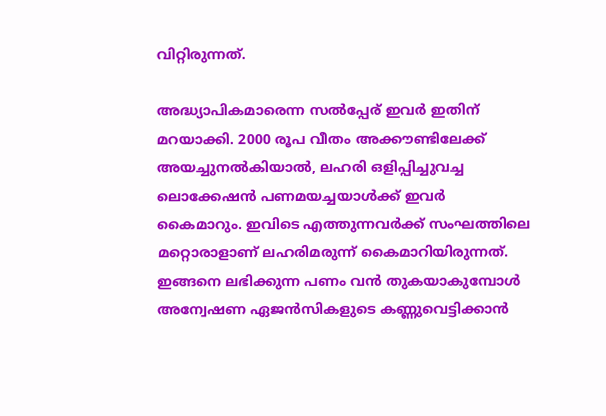വിറ്റിരുന്നത്.

അദ്ധ്യാപികമാരെന്ന സല്‍പ്പേര് ഇവര്‍ ഇതിന് മറയാക്കി. 2000 രൂപ വീതം അക്കൗണ്ടിലേക്ക് അയച്ചുനല്‍കിയാല്‍, ലഹരി ഒളിപ്പിച്ചുവച്ച ലൊക്കേഷന്‍ പണമയച്ചയാള്‍ക്ക് ഇവര്‍ കൈമാറും. ഇവിടെ എത്തുന്നവര്‍ക്ക് സംഘത്തിലെ മറ്റൊരാളാണ് ലഹരിമരുന്ന് കൈമാറിയിരുന്നത്. ഇങ്ങനെ ലഭിക്കുന്ന പണം വന്‍ തുകയാകുമ്പോള്‍ അന്വേഷണ ഏജന്‍സികളുടെ കണ്ണുവെട്ടിക്കാന്‍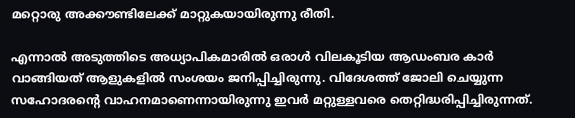മറ്റൊരു അക്കൗണ്ടിലേക്ക് മാറ്റുകയായിരുന്നു രീതി.

എന്നാല്‍ അടുത്തിടെ അധ്യാപികമാരില്‍ ഒരാള്‍ വിലകൂടിയ ആഡംബര കാര്‍ വാങ്ങിയത് ആളുകളില്‍ സംശയം ജനിപ്പിച്ചിരുന്നു. വിദേശത്ത് ജോലി ചെയ്യുന്ന സഹോദരന്റെ വാഹനമാണെന്നായിരുന്നു ഇവര്‍ മറ്റുള്ളവരെ തെറ്റിദ്ധരിപ്പിച്ചിരുന്നത്.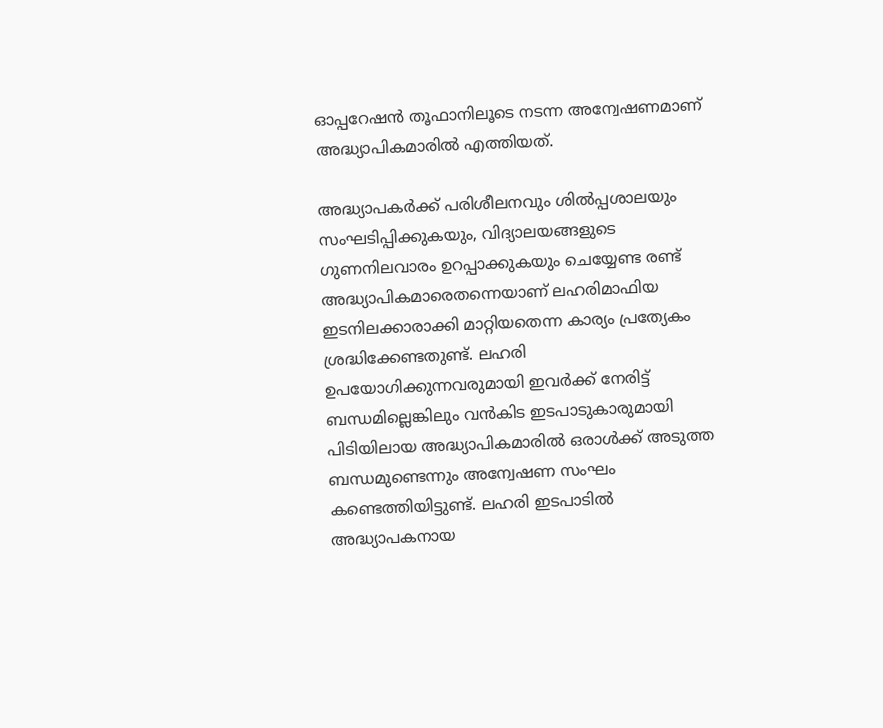ഓപ്പറേഷന്‍ തൂഫാനിലൂടെ നടന്ന അന്വേഷണമാണ് അദ്ധ്യാപികമാരില്‍ എത്തിയത്.

അദ്ധ്യാപകര്‍ക്ക് പരിശീലനവും ശില്‍പ്പശാലയും സംഘടിപ്പിക്കുകയും, വിദ്യാലയങ്ങളുടെ ഗുണനിലവാരം ഉറപ്പാക്കുകയും ചെയ്യേണ്ട രണ്ട് അദ്ധ്യാപികമാരെതന്നെയാണ് ലഹരിമാഫിയ ഇടനിലക്കാരാക്കി മാറ്റിയതെന്ന കാര്യം പ്രത്യേകം ശ്രദ്ധിക്കേണ്ടതുണ്ട്. ലഹരി ഉപയോഗിക്കുന്നവരുമായി ഇവര്‍ക്ക് നേരിട്ട് ബന്ധമില്ലെങ്കിലും വന്‍കിട ഇടപാടുകാരുമായി പിടിയിലായ അദ്ധ്യാപികമാരില്‍ ഒരാള്‍ക്ക് അടുത്ത ബന്ധമുണ്ടെന്നും അന്വേഷണ സംഘം കണ്ടെത്തിയിട്ടുണ്ട്. ലഹരി ഇടപാടില്‍ അദ്ധ്യാപകനായ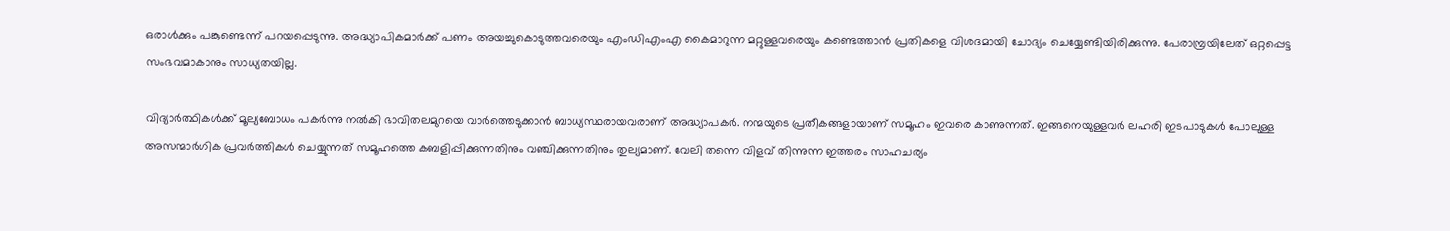ഒരാള്‍ക്കും പങ്കുണ്ടെന്ന് പറയപ്പെടുന്നു. അദ്ധ്യാപികമാര്‍ക്ക് പണം അയച്ചുകൊടുത്തവരെയും എംഡിഎംഎ കൈമാറുന്ന മറ്റുള്ളവരെയും കണ്ടെത്താന്‍ പ്രതികളെ വിശദമായി ചോദ്യം ചെയ്യേണ്ടിയിരിക്കുന്നു. പേരാമ്പ്രയിലേത് ഒറ്റപ്പെട്ട സംഭവമാകാനും സാധ്യതയില്ല.

വിദ്യാര്‍ത്ഥികള്‍ക്ക് മൂല്യബോധം പകര്‍ന്നു നല്‍കി ഭാവിതലമുറയെ വാര്‍ത്തെടുക്കാന്‍ ബാധ്യസ്ഥരായവരാണ് അദ്ധ്യാപകര്‍. നന്മയുടെ പ്രതീകങ്ങളായാണ് സമൂഹം ഇവരെ കാണുന്നത്. ഇങ്ങനെയുള്ളവര്‍ ലഹരി ഇടപാടുകള്‍ പോലുള്ള അസന്മാര്‍ഗിക പ്രവര്‍ത്തികള്‍ ചെയ്യുന്നത് സമൂഹത്തെ കബളിപ്പിക്കുന്നതിനും വഞ്ചിക്കുന്നതിനും തുല്യമാണ്. വേലി തന്നെ വിളവ് തിന്നുന്ന ഇത്തരം സാഹചര്യം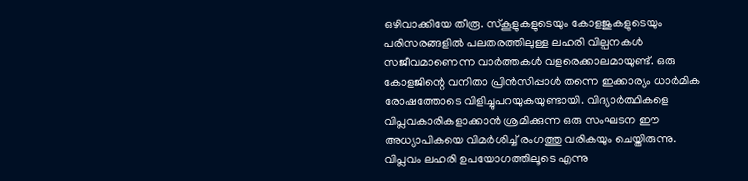ഒഴിവാക്കിയേ തീരൂ. സ്‌കൂളുകളുടെയും കോളജുകളുടെയും പരിസരങ്ങളില്‍ പലതരത്തിലുള്ള ലഹരി വില്പനകള്‍ സജീവമാണെന്ന വാര്‍ത്തകള്‍ വളരെക്കാലമായുണ്ട്. ഒരു കോളജിന്റെ വനിതാ പ്രിന്‍സിപ്പാള്‍ തന്നെ ഇക്കാര്യം ധാര്‍മിക രോഷത്തോടെ വിളിച്ചുപറയുകയുണ്ടായി. വിദ്യാര്‍ത്ഥികളെ വിപ്ലവകാരികളാക്കാന്‍ ശ്രമിക്കുന്ന ഒരു സംഘടന ഈ അധ്യാപികയെ വിമര്‍ശിച്ച് രംഗത്തു വരികയും ചെയ്തിരുന്നു. വിപ്ലവം ലഹരി ഉപയോഗത്തിലൂടെ എന്നു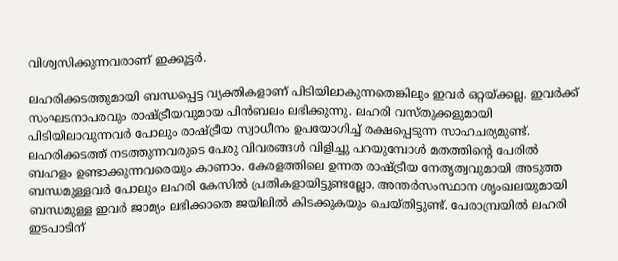വിശ്വസിക്കുന്നവരാണ് ഇക്കൂട്ടര്‍.

ലഹരിക്കടത്തുമായി ബന്ധപ്പെട്ട വ്യക്തികളാണ് പിടിയിലാകുന്നതെങ്കിലും ഇവര്‍ ഒറ്റയ്‌ക്കല്ല. ഇവര്‍ക്ക് സംഘടനാപരവും രാഷ്‌ട്രീയവുമായ പിന്‍ബലം ലഭിക്കുന്നു. ലഹരി വസ്തുക്കളുമായി പിടിയിലാവുന്നവര്‍ പോലും രാഷ്‌ട്രീയ സ്വാധീനം ഉപയോഗിച്ച് രക്ഷപ്പെടുന്ന സാഹചര്യമുണ്ട്. ലഹരിക്കടത്ത് നടത്തുന്നവരുടെ പേരു വിവരങ്ങള്‍ വിളിച്ചു പറയുമ്പോള്‍ മതത്തിന്റെ പേരില്‍ ബഹളം ഉണ്ടാക്കുന്നവരെയും കാണാം. കേരളത്തിലെ ഉന്നത രാഷ്‌ട്രീയ നേതൃത്വവുമായി അടുത്ത ബന്ധമുള്ളവര്‍ പോലും ലഹരി കേസില്‍ പ്രതികളായിട്ടുണ്ടല്ലോ. അന്തര്‍സംസ്ഥാന ശൃംഖലയുമായി ബന്ധമുള്ള ഇവര്‍ ജാമ്യം ലഭിക്കാതെ ജയിലില്‍ കിടക്കുകയും ചെയ്തിട്ടുണ്ട്. പേരാമ്പ്രയില്‍ ലഹരി ഇടപാടിന്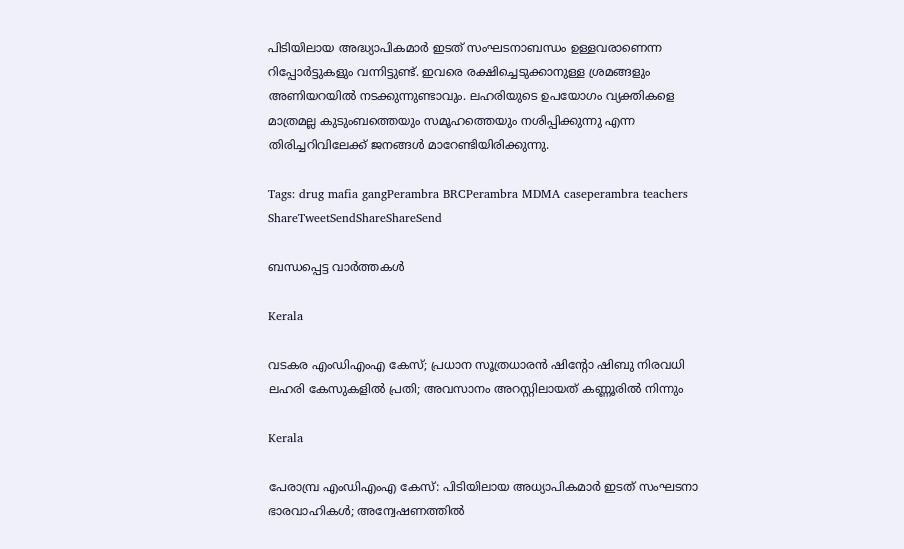പിടിയിലായ അദ്ധ്യാപികമാര്‍ ഇടത് സംഘടനാബന്ധം ഉള്ളവരാണെന്ന റിപ്പോര്‍ട്ടുകളും വന്നിട്ടുണ്ട്. ഇവരെ രക്ഷിച്ചെടുക്കാനുള്ള ശ്രമങ്ങളും അണിയറയില്‍ നടക്കുന്നുണ്ടാവും. ലഹരിയുടെ ഉപയോഗം വ്യക്തികളെ മാത്രമല്ല കുടുംബത്തെയും സമൂഹത്തെയും നശിപ്പിക്കുന്നു എന്ന തിരിച്ചറിവിലേക്ക് ജനങ്ങള്‍ മാറേണ്ടിയിരിക്കുന്നു.

Tags: drug mafia gangPerambra BRCPerambra MDMA caseperambra teachers
ShareTweetSendShareShareSend

ബന്ധപ്പെട്ട വാര്‍ത്തകള്‍

Kerala

വടകര എംഡിഎംഎ കേസ്; പ്രധാന സൂത്രധാരൻ ഷിൻ്റോ ഷിബു നിരവധി ലഹരി കേസുകളിൽ പ്രതി; അവസാനം അറസ്റ്റിലായത് കണ്ണൂരിൽ നിന്നും

Kerala

പേരാമ്പ്ര എംഡിഎംഎ കേസ്: പിടിയിലായ അധ്യാപികമാര്‍ ഇടത് സംഘടനാ ഭാരവാഹികള്‍; അന്വേഷണത്തിൽ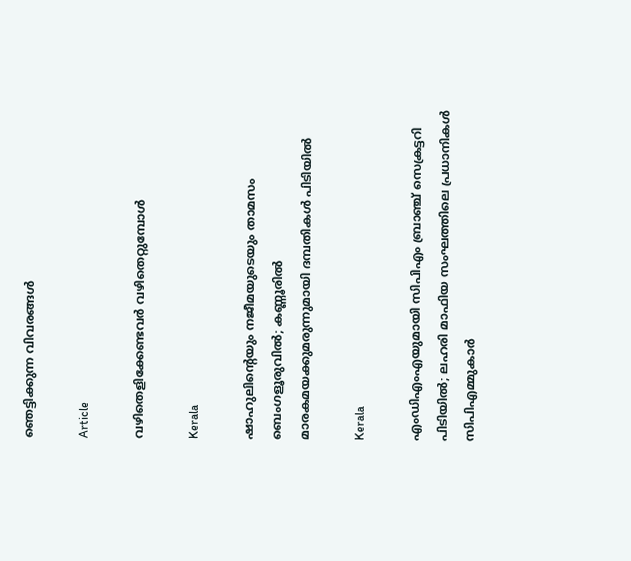ഞെട്ടിക്കുന്ന വിവരങ്ങൾ

Article

വഴിതെളിക്കേണ്ടവര്‍ വഴിതെറ്റുമ്പോള്‍

Kerala

ഷാഹുലിന്റെയും നജീമയുടെയും താമസം ബെംഗളൂരുവിൽ; കണ്ണൂരിൽ മാരകമയക്കുമരുന്നുമായി ദമ്പതികൾ പിടിയിൽ

Kerala

എംഡിഎംഎയുമായി സിപിഎം ബ്രാഞ്ച് സെക്രട്ടറി പിടിയില്‍; ലഹരി മാഫിയ സംഘത്തിലെ പ്രധാനികള്‍ സിപിഎമ്മുകാര്‍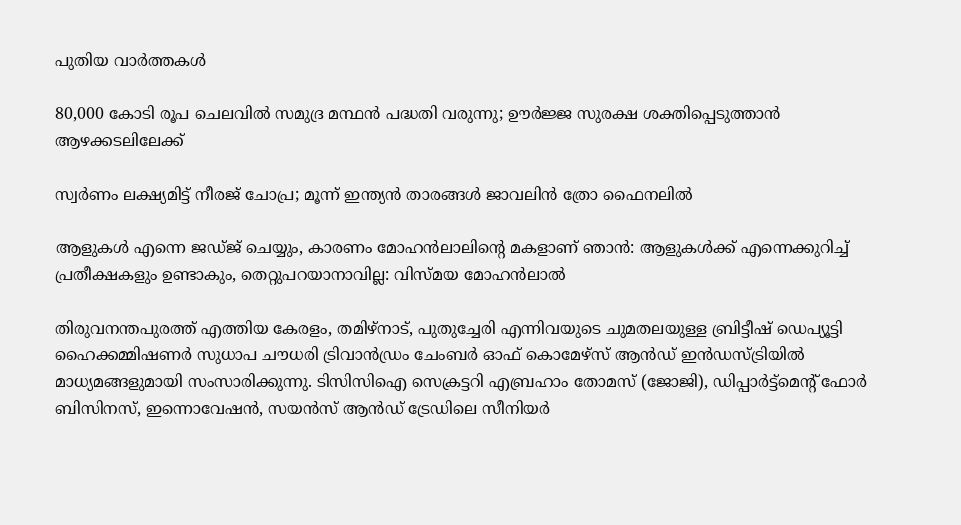പുതിയ വാര്‍ത്തകള്‍

80,000 കോടി രൂപ ചെലവില്‍ സമുദ്ര മന്ഥന്‍ പദ്ധതി വരുന്നു; ഊര്‍ജ്ജ സുരക്ഷ ശക്തിപ്പെടുത്താന്‍ ആഴക്കടലിലേക്ക്

സ്വർണം ലക്ഷ്യമിട്ട് നീരജ് ചോപ്ര; മൂന്ന് ഇന്ത്യൻ താരങ്ങൾ ജാവലിൻ ത്രോ ഫൈനലിൽ

ആളുകള്‍ എന്നെ ജഡ്ജ് ചെയ്യും, കാരണം മോഹൻലാലിന്റെ മകളാണ് ഞാൻ: ആളുകൾക്ക് എന്നെക്കുറിച്ച് പ്രതീക്ഷകളും ഉണ്ടാകും, തെറ്റുപറയാനാവില്ല: വിസ്മയ മോഹൻലാൽ

തിരുവനന്തപുരത്ത് എത്തിയ കേരളം, തമിഴ്‌നാട്, പുതുച്ചേരി എന്നിവയുടെ ചുമതലയുള്ള ബ്രിട്ടീഷ് ഡെപ്യൂട്ടി ഹൈക്കമ്മിഷണര്‍ സുധാപ ചൗധരി ട്രിവാന്‍ഡ്രം ചേംബര്‍ ഓഫ് കൊമേഴ്‌സ് ആന്‍ഡ് ഇന്‍ഡസ്ട്രിയില്‍ മാധ്യമങ്ങളുമായി സംസാരിക്കുന്നു. ടിസിസിഐ സെക്രട്ടറി എബ്രഹാം തോമസ് (ജോജി), ഡിപ്പാര്‍ട്ട്‌മെന്റ് ഫോര്‍ ബിസിനസ്, ഇന്നൊവേഷന്‍, സയന്‍സ് ആന്‍ഡ് ട്രേഡിലെ സീനിയര്‍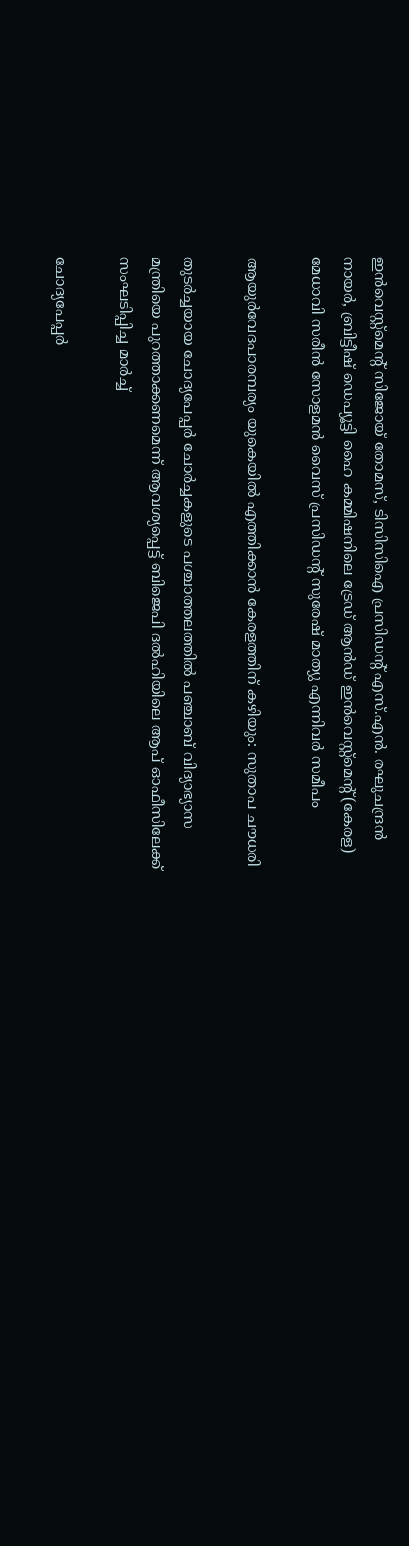ഇന്‍വെസ്റ്റ്‌മെന്റ് സിജോയ് തോമസ്, ടിസിസിഐ പ്രസിഡന്റ് എസ്.എന്‍. രഘുചന്ദ്രന്‍ നായര്‍, ബ്രിട്ടീഷ് ഡെപ്യൂട്ടി ഹൈ കമ്മിഷനിലെ ട്രേഡ് ആന്‍ഡ് ഇന്‍വെസ്റ്റ്‌മെന്റ്(കേരള) മേധാവി സരീന്‍ സോളമന്‍ വൈസ് പ്രസിഡന്റ് സുരേഷ് മാത്യു എന്നിവര്‍ സമീപം

ആയുര്‍വേദപാരമ്പര്യം യുകെയില്‍ എത്തിക്കാന്‍ കേരളത്തിന് കഴിയും: സുതാപ ചൗധരി

തുടര്‍ച്ചയായ ചോദ്യപേപ്പര്‍ ചോര്‍ച്ചകളുടെ പശ്ചാത്തലത്തില്‍ പഞ്ചാബ് വിദ്യാഭ്യാസ മന്ത്രിയെ പുറത്താക്കണമെന്ന് ആവശ്യപ്പെട്ട് ബിജെപി ദല്‍ഹിയിലെ ആപ് ഓഫീസിലേക്ക് സംഘടിപ്പിച്ച മാര്‍ച്ച്‌

ചോദ്യപേപ്പര്‍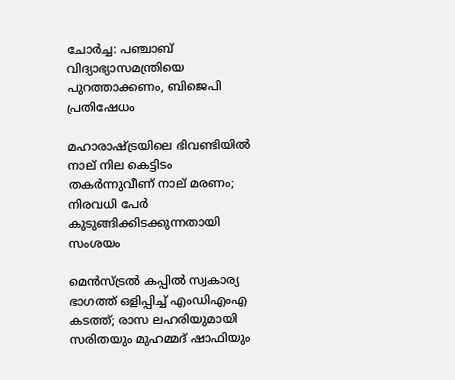ചോര്‍ച്ച: പഞ്ചാബ് വിദ്യാഭ്യാസമന്ത്രിയെ പുറത്താക്കണം, ബിജെപി പ്രതിഷേധം

മഹാരാഷ്‌ട്രയിലെ ഭിവണ്ടിയിൽ നാല് നില കെട്ടിടം തകർന്നുവീണ് നാല് മരണം; നിരവധി പേർ കുടുങ്ങിക്കിടക്കുന്നതായി സംശയം

മെൻസ്ട്രൽ കപ്പിൽ സ്വകാര്യ ഭാഗത്ത് ഒളിപ്പിച്ച് എംഡിഎംഎ കടത്ത്; രാസ ലഹരിയുമായി സരിതയും മുഹമ്മദ് ഷാഫിയും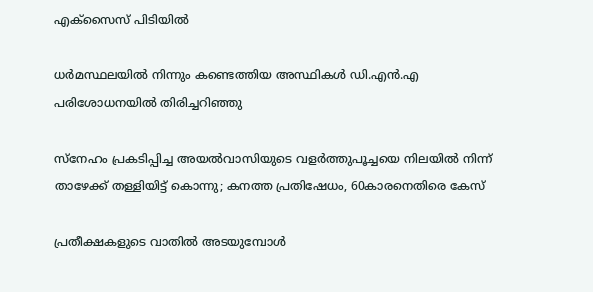എക്സൈസ് പിടിയിൽ

ധർമസ്ഥലയിൽ നിന്നും കണ്ടെത്തിയ അസ്ഥികൾ ഡി.എൻ.എ പരിശോധനയിൽ തിരിച്ചറിഞ്ഞു

സ്നേഹം പ്രകടിപ്പിച്ച അയൽവാസിയുടെ വളർത്തുപൂച്ചയെ നിലയിൽ നിന്ന് താഴേക്ക് തള്ളിയിട്ട് കൊന്നു; കനത്ത പ്രതിഷേധം, 60കാരനെതിരെ കേസ്

പ്രതീക്ഷകളുടെ വാതില്‍ അടയുമ്പോള്‍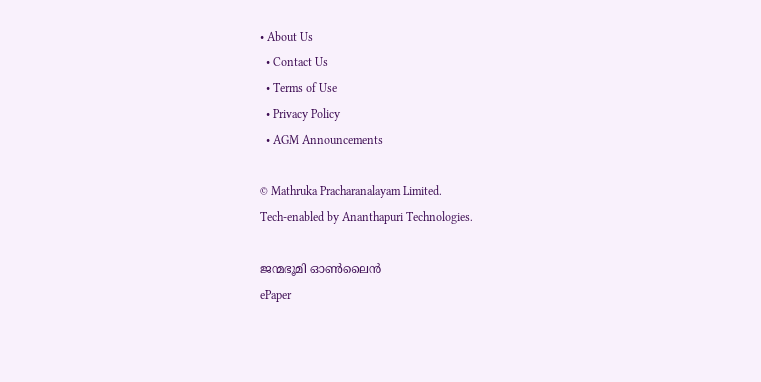• About Us
  • Contact Us
  • Terms of Use
  • Privacy Policy
  • AGM Announcements

© Mathruka Pracharanalayam Limited.
Tech-enabled by Ananthapuri Technologies.

ജന്മഭൂമി ഓണ്‍ലൈന്‍
ePaper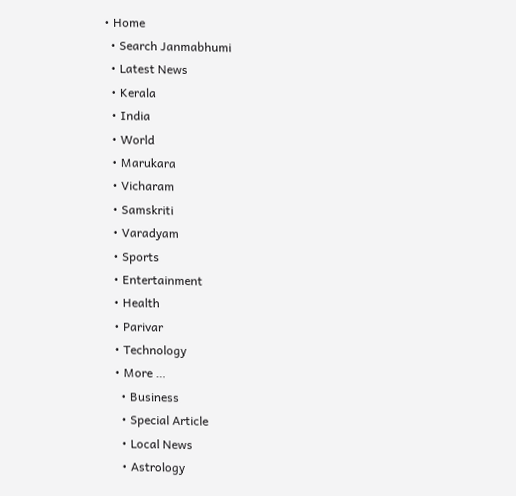• Home
  • Search Janmabhumi
  • Latest News
  • Kerala
  • India
  • World
  • Marukara
  • Vicharam
  • Samskriti
  • Varadyam
  • Sports
  • Entertainment
  • Health
  • Parivar
  • Technology
  • More …
    • Business
    • Special Article
    • Local News
    • Astrology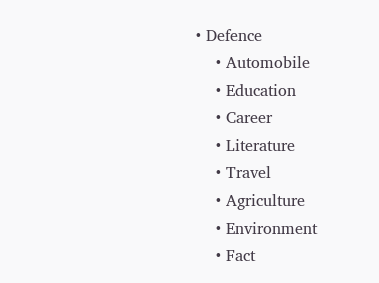• Defence
    • Automobile
    • Education
    • Career
    • Literature
    • Travel
    • Agriculture
    • Environment
    • Fact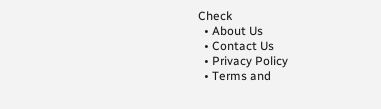Check
  • About Us
  • Contact Us
  • Privacy Policy
  • Terms and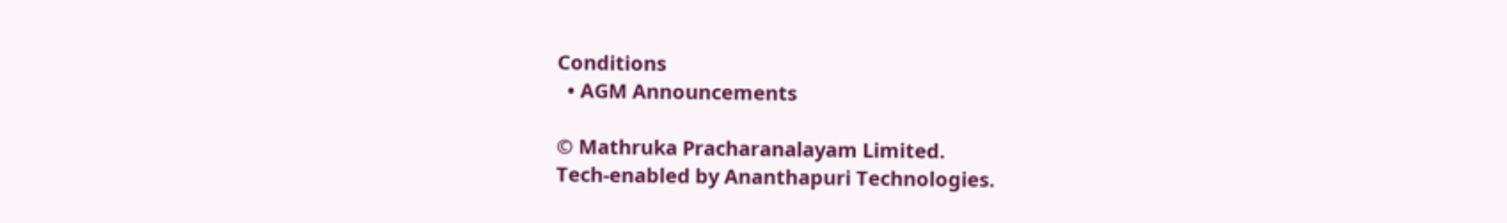Conditions
  • AGM Announcements

© Mathruka Pracharanalayam Limited.
Tech-enabled by Ananthapuri Technologies.